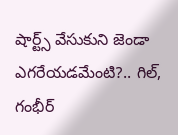షార్ట్స్‌ వేసుకుని జెండా ఎగరేయడమేంటి?.. గిల్, గంభీర్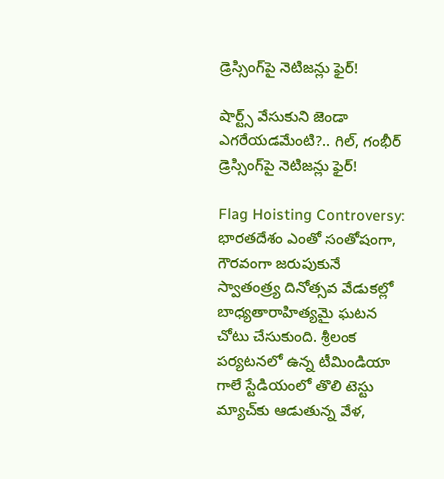డ్రెస్సింగ్‌పై నెటిజన్లు ఫైర్!

షార్ట్స్‌ వేసుకుని జెండా ఎగరేయడమేంటి?.. గిల్, గంభీర్ డ్రెస్సింగ్‌పై నెటిజన్లు ఫైర్!

Flag Hoisting Controversy: భారతదేశం ఎంతో సంతోషంగా, గౌరవంగా జరుపుకునే స్వాతంత్ర్య దినోత్సవ వేడుకల్లో బాధ్యతారాహిత్యమై ఘటన చోటు చేసుకుంది. శ్రీలంక పర్యటనలో ఉన్న టీమిండియా గాలే స్టేడియంలో తొలి టెస్టు మ్యాచ్‌కు ఆడుతున్న వేళ,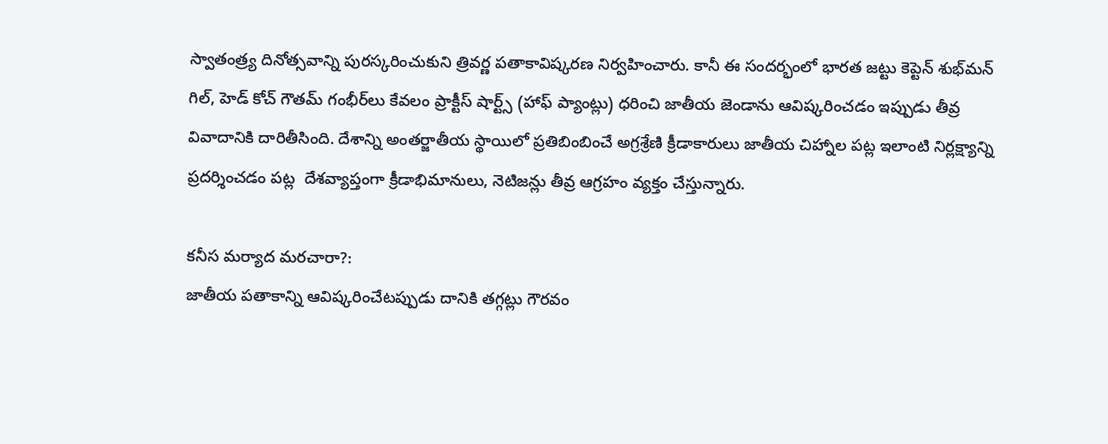స్వాతంత్ర్య దినోత్సవాన్ని పురస్కరించుకుని త్రివర్ణ పతాకావిష్కరణ నిర్వహించారు. కానీ ఈ సందర్భంలో భారత జట్టు కెప్టెన్ శుభ్‌మన్ గిల్, హెడ్ కోచ్ గౌతమ్ గంభీర్‌లు కేవలం ప్రాక్టీస్ షార్ట్స్ (హాఫ్ ప్యాంట్లు) ధరించి జాతీయ జెండాను ఆవిష్కరించడం ఇప్పుడు తీవ్ర వివాదానికి దారితీసింది. దేశాన్ని అంతర్జాతీయ స్థాయిలో ప్రతిబింబించే అగ్రశ్రేణి క్రీడాకారులు జాతీయ చిహ్నాల పట్ల ఇలాంటి నిర్లక్ష్యాన్ని ప్రదర్శించడం పట్ల  దేశవ్యాప్తంగా క్రీడాభిమానులు, నెటిజన్లు తీవ్ర ఆగ్రహం వ్యక్తం చేస్తున్నారు.

కనీస మర్యాద మరచారా?:
జాతీయ పతాకాన్ని ఆవిష్కరించేటప్పుడు దానికి తగ్గట్లు గౌరవం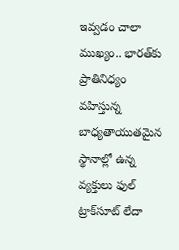ఇవ్వడం చాలా ముఖ్యం.. భారత్‌కు ప్రాతినిధ్యం వహిస్తున్న బాధ్యతాయుతమైన స్థానాల్లో ఉన్న వ్యక్తులు ఫుల్ ట్రాక్‌సూట్ లేదా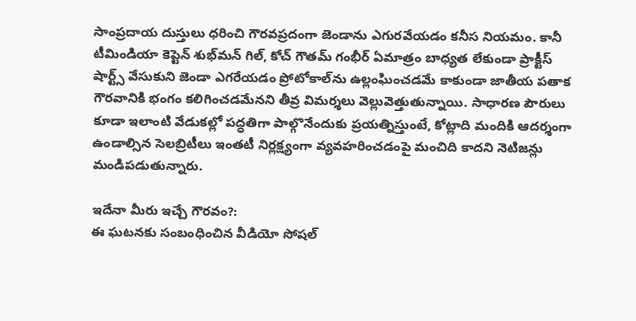సాంప్రదాయ దుస్తులు ధరించి గౌరవప్రదంగా జెండాను ఎగురవేయడం కనీస నియమం. కానీ టీమిండియా కెప్టెన్ శుభ్‌మ‌న్ గిల్, కోచ్ గౌతమ్ గంభీర్ ఏమాత్రం బాధ్యత లేకుండా ప్రాక్టీస్ షార్ట్స్ వేసుకుని జెండా ఎగరేయడం ప్రోటోకాల్‌ను ఉల్లంఘించడమే కాకుండా జాతీయ పతాక గౌరవానికి భంగం కలిగించడమేనని తీవ్ర విమర్శలు వెల్లువెత్తుతున్నాయి. సాధారణ పౌరులు కూడా ఇలాంటి వేడుకల్లో పద్ధతిగా పాల్గొనేందుకు ప్రయత్నిస్తుంటే, కోట్లాది మందికి ఆదర్శంగా ఉండాల్సిన సెలబ్రిటీలు ఇంతటీ నిర్లక్ష్యంగా వ్యవహరించడంపై మంచిది కాదని నెటిజన్లు మండిపడుతున్నారు.

ఇదేనా మీరు ఇచ్చే గౌరవం?:
ఈ ఘటనకు సంబంధించిన వీడియో సోషల్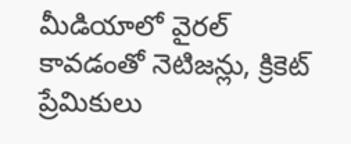మీడియాలో వైరల్ కావడంతో నెటిజన్లు, క్రికెట్ ప్రేమికులు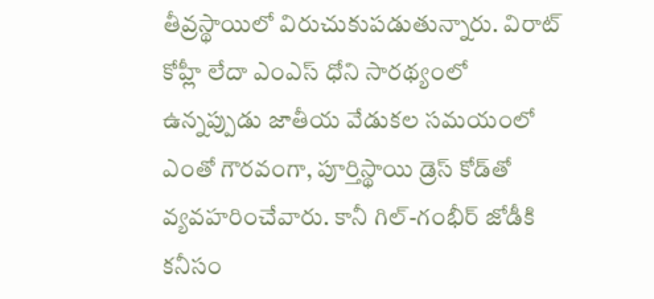తీవ్రస్థాయిలో విరుచుకుపడుతున్నారు. విరాట్ కోహ్లీ లేదా ఎంఎస్ ధోని సారథ్యంలో ఉన్నప్పుడు జాతీయ వేడుకల సమయంలో ఎంతో గౌరవంగా, పూర్తిస్థాయి డ్రెస్ కోడ్‌తో వ్యవహరించేవారు. కానీ గిల్-గంభీర్ జోడీకి కనీసం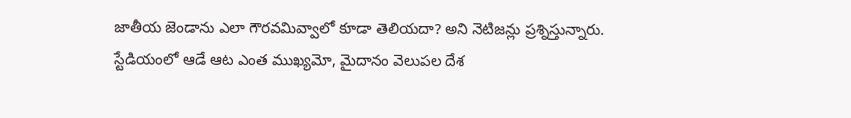జాతీయ జెండాను ఎలా గౌరవమివ్వాలో కూడా తెలియదా? అని నెటిజన్లు ప్రశ్నిస్తున్నారు. స్టేడియంలో ఆడే ఆట ఎంత ముఖ్యమో, మైదానం వెలుపల దేశ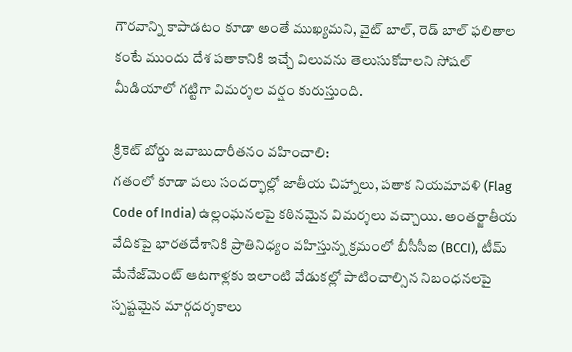గౌరవాన్ని కాపాడటం కూడా అంతే ముఖ్యమని, వైట్ బాల్, రెడ్ బాల్ ఫలితాల కంటే ముందు దేశ పతాకానికి ఇచ్చే విలువను తెలుసుకోవాలని సోషల్ మీడియాలో గట్టిగా విమర్శల వర్షం కురుస్తుంది.

క్రికెట్ బోర్డు జవాబుదారీతనం వహించాలి:
గతంలో కూడా పలు సందర్భాల్లో జాతీయ చిహ్నాలు, పతాక నియమావళి (Flag Code of India) ఉల్లంఘనలపై కఠినమైన విమర్శలు వచ్చాయి. అంతర్జాతీయ వేదికపై భారతదేశానికి ప్రాతినిధ్యం వహిస్తున్న క్రమంలో బీసీసీఐ (BCCI), టీమ్ మేనేజ్‌మెంట్ ఆటగాళ్లకు ఇలాంటి వేడుకల్లో పాటించాల్సిన నిబంధనలపై స్పష్టమైన మార్గదర్శకాలు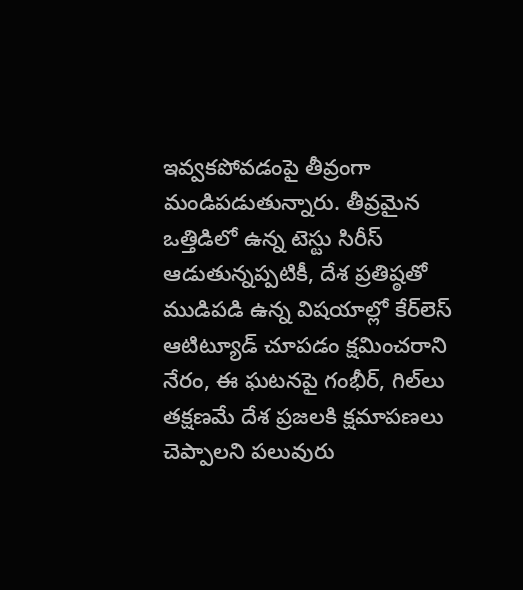ఇవ్వకపోవడంపై తీవ్రంగా మండిపడుతున్నారు. తీవ్రమైన ఒత్తిడిలో ఉన్న టెస్టు సిరీస్ ఆడుతున్నప్పటికీ, దేశ ప్రతిష్ఠతో ముడిపడి ఉన్న విషయాల్లో కేర్‌లెస్ ఆటిట్యూడ్ చూపడం క్షమించరాని నేరం, ఈ ఘటనపై గంభీర్, గిల్‌లు తక్షణమే దేశ ప్రజలకి క్షమాపణలు చెప్పాలని పలువురు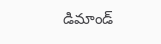డిమాండ్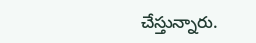చేస్తున్నారు.